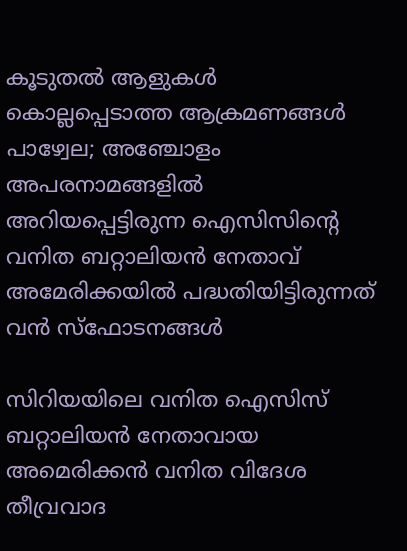കൂടുതൽ ആളുകൾ കൊല്ലപ്പെടാത്ത ആക്രമണങ്ങൾ പാഴ്വേല; അഞ്ചോളം അപരനാമങ്ങളിൽ അറിയപ്പെട്ടിരുന്ന ഐസിസിന്റെ വനിത ബറ്റാലിയൻ നേതാവ് അമേരിക്കയിൽ പദ്ധതിയിട്ടിരുന്നത് വൻ സ്ഫോടനങ്ങൾ

സിറിയയിലെ വനിത ഐസിസ് ബറ്റാലിയൻ നേതാവായ അമെരിക്കൻ വനിത വിദേശ തീവ്രവാദ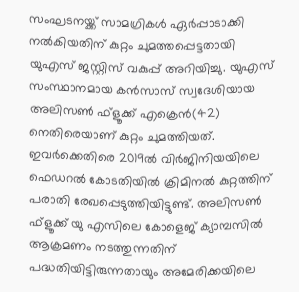സംഘടനയ്ക്ക് സാമഗ്രികൾ ഏർപ്പാടാക്കി നൽകിയതിന് കുറ്റം ചുമത്തപ്പെട്ടതായി യുഎസ് ജസ്റ്റിസ് വകുപ്പ് അറിയിച്ചു. യുഎസ് സംസ്ഥാനമായ കൻസാസ് സ്വദേശിയായ അലിസൺ ഫ്ളൂക്ക് എക്രെൻ(42) നെതിരെയാണ് കുറ്റം ചുമത്തിയത്. ഇവർക്കെതിരെ 2019ൽ വിർജിനിയയിലെ ഫെഡറൽ കോടതിയിൽ ക്രിമിനൽ കുറ്റത്തിന് പരാതി രേഖപ്പെടുത്തിയിട്ടുണ്ട്. അലിസൺ ഫ്ളൂക്ക് യു എസിലെ കോളെജ് ക്യാമ്പസിൽ ആക്രമണം നടത്തുന്നതിന് പദ്ധതിയിട്ടിരുന്നതായും അമേരിക്കയിലെ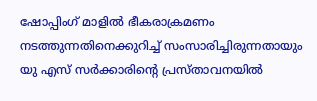ഷോപ്പിംഗ് മാളിൽ ഭീകരാക്രമണം നടത്തുന്നതിനെക്കുറിച്ച് സംസാരിച്ചിരുന്നതായും യു എസ് സർക്കാരിന്റെ പ്രസ്താവനയിൽ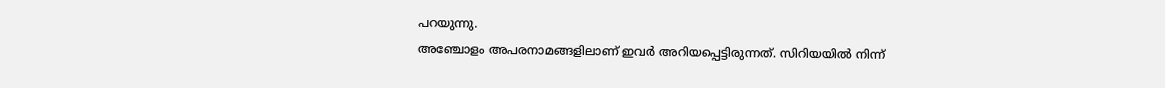പറയുന്നു.
അഞ്ചോളം അപരനാമങ്ങളിലാണ് ഇവർ അറിയപ്പെട്ടിരുന്നത്. സിറിയയിൽ നിന്ന്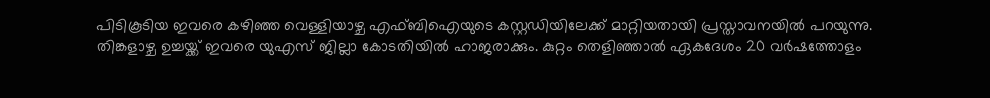പിടികൂടിയ ഇവരെ കഴിഞ്ഞ വെള്ളിയാഴ്ച എഫ്ബിഐയുടെ കസ്റ്റഡിയിലേക്ക് മാറ്റിയതായി പ്രസ്താവനയിൽ പറയുന്നു. തിങ്കളാഴ്ച ഉച്ചയ്ക്ക് ഇവരെ യുഎസ് ജില്ലാ കോടതിയിൽ ഹാജരാക്കും. കുറ്റം തെളിഞ്ഞാൽ ഏകദേശം 20 വർഷത്തോളം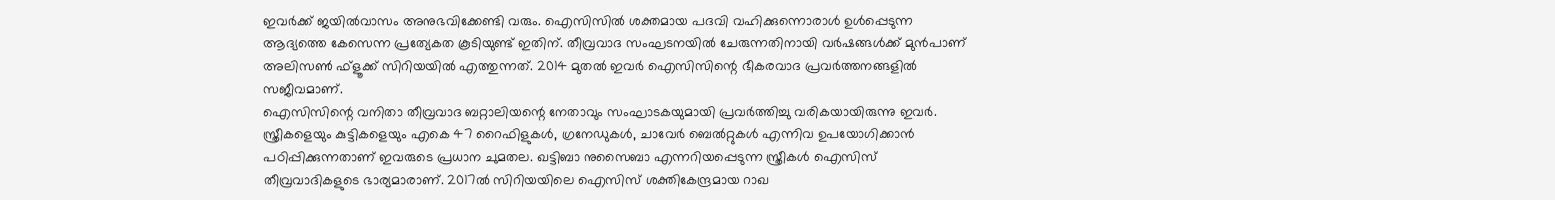ഇവർക്ക് ജയിൽവാസം അനുഭവിക്കേണ്ടി വരും. ഐസിസിൽ ശക്തമായ പദവി വഹിക്കുന്നൊരാൾ ഉൾപ്പെടുന്ന ആദ്യത്തെ കേസെന്ന പ്രത്യേകത കൂടിയുണ്ട് ഇതിന്. തീവ്രവാദ സംഘടനയിൽ ചേരുന്നതിനായി വർഷങ്ങൾക്ക് മുൻപാണ് അലിസൺ ഫ്ളൂക്ക് സിറിയയിൽ എത്തുന്നത്. 2014 മുതൽ ഇവർ ഐസിസിന്റെ ഭീകരവാദ പ്രവർത്തനങ്ങളിൽ സജീവമാണ്.
ഐസിസിന്റെ വനിതാ തീവ്രവാദ ബറ്റാലിയന്റെ നേതാവും സംഘാടകയുമായി പ്രവർത്തിച്ചു വരികയായിരുന്നു ഇവർ. സ്ത്രീകളെയും കുട്ടികളെയും എകെ 47 റൈഫിളുകൾ, ഗ്രനേഡുകൾ, ചാവേർ ബെൽറ്റുകൾ എന്നിവ ഉപയോഗിക്കാൻ പഠിപ്പിക്കുന്നതാണ് ഇവരുടെ പ്രധാന ചുമതല. ഖട്ടിബാ നുസൈബാ എന്നറിയപ്പെടുന്ന സ്ത്രീകൾ ഐസിസ് തീവ്രവാദികളുടെ ഭാര്യമാരാണ്. 2017ൽ സിറിയയിലെ ഐസിസ് ശക്തികേന്ദ്രമായ റാഖ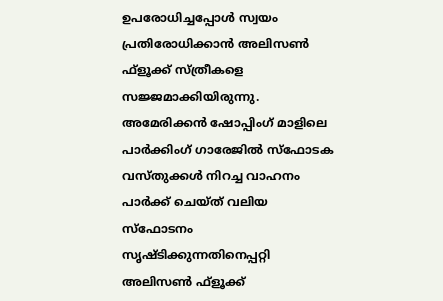ഉപരോധിച്ചപ്പോൾ സ്വയം പ്രതിരോധിക്കാൻ അലിസൺ ഫ്ളൂക്ക് സ്ത്രീകളെ സജ്ജമാക്കിയിരുന്നു. അമേരിക്കൻ ഷോപ്പിംഗ് മാളിലെ പാർക്കിംഗ് ഗാരേജിൽ സ്ഫോടക വസ്തുക്കൾ നിറച്ച വാഹനം പാർക്ക് ചെയ്ത് വലിയ സ്ഫോടനം സൃഷ്ടിക്കുന്നതിനെപ്പറ്റി അലിസൺ ഫ്ളൂക്ക്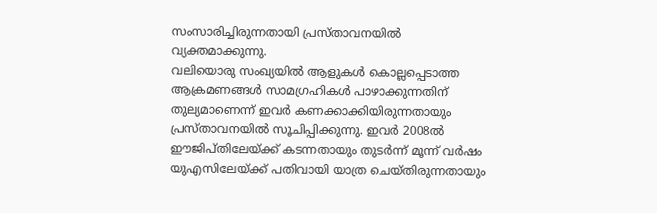സംസാരിച്ചിരുന്നതായി പ്രസ്താവനയിൽ വ്യക്തമാക്കുന്നു.
വലിയൊരു സംഖ്യയിൽ ആളുകൾ കൊല്ലപ്പെടാത്ത ആക്രമണങ്ങൾ സാമഗ്രഹികൾ പാഴാക്കുന്നതിന് തുല്യമാണെന്ന് ഇവർ കണക്കാക്കിയിരുന്നതായും പ്രസ്താവനയിൽ സൂചിപ്പിക്കുന്നു. ഇവർ 2008ൽ ഈജിപ്തിലേയ്ക്ക് കടന്നതായും തുടർന്ന് മൂന്ന് വർഷം യുഎസിലേയ്ക്ക് പതിവായി യാത്ര ചെയ്തിരുന്നതായും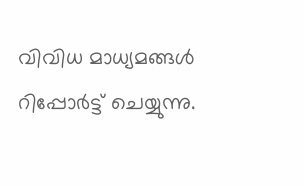വിവിധ മാധ്യമങ്ങൾ റിപ്പോർട്ട് ചെയ്യുന്നു.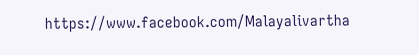https://www.facebook.com/Malayalivartha